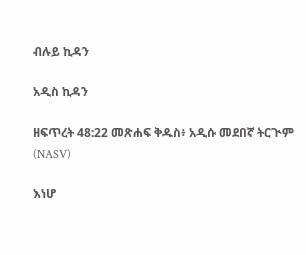ብሉይ ኪዳን

አዲስ ኪዳን

ዘፍጥረት 48:22 መጽሐፍ ቅዱስ፥ አዲሱ መደበኛ ትርጒም (NASV)

እነሆ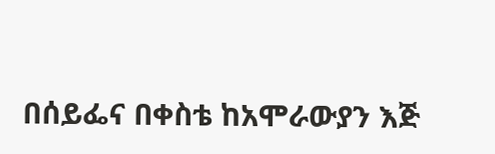በሰይፌና በቀስቴ ከአሞራውያን እጅ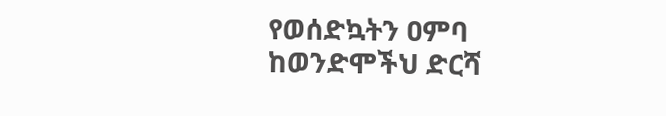የወሰድኳትን ዐምባ ከወንድሞችህ ድርሻ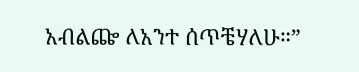አብልጬ ለአንተ ሰጥቼሃለሁ።”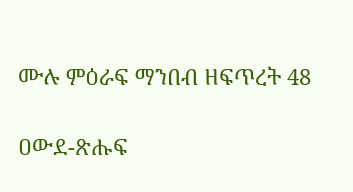ሙሉ ምዕራፍ ማንበብ ዘፍጥረት 48

ዐውደ-ጽሑፍ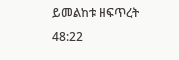ይመልከቱ ዘፍጥረት 48:22